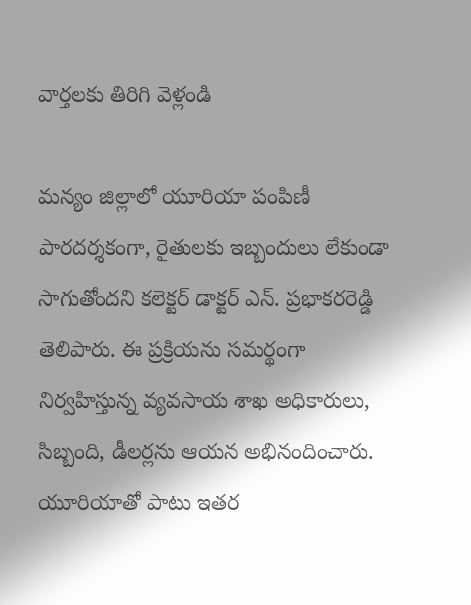వార్తలకు తిరిగి వెళ్లండి

మన్యం జిల్లాలో యూరియా పంపిణీ పారదర్శకంగా, రైతులకు ఇబ్బందులు లేకుండా సాగుతోందని కలెక్టర్ డాక్టర్ ఎన్. ప్రభాకరరెడ్డి తెలిపారు. ఈ ప్రక్రియను సమర్థంగా నిర్వహిస్తున్న వ్యవసాయ శాఖ అధికారులు, సిబ్బంది, డీలర్లను ఆయన అభినందించారు.
యూరియాతో పాటు ఇతర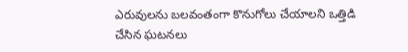ఎరువులను బలవంతంగా కొనుగోలు చేయాలని ఒత్తిడి చేసిన ఘటనలు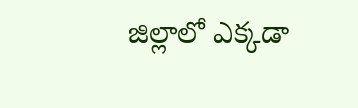జిల్లాలో ఎక్కడా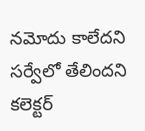నమోదు కాలేదని సర్వేలో తేలిందని కలెక్టర్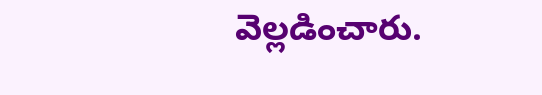వెల్లడించారు.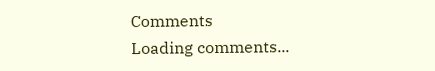Comments
Loading comments...